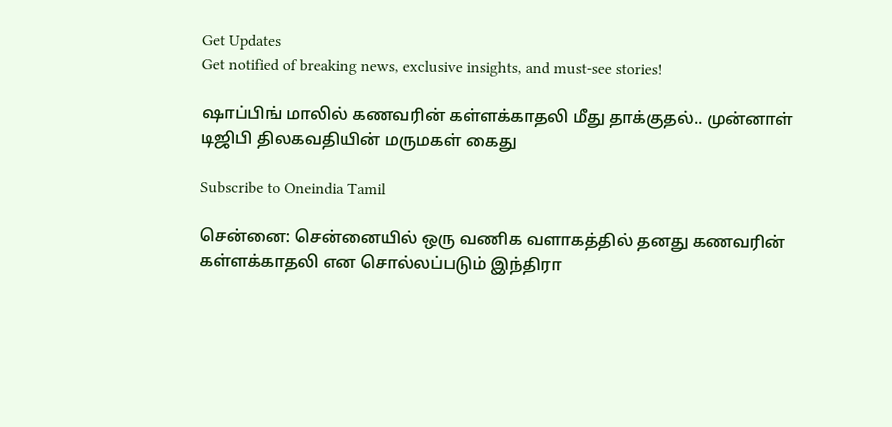Get Updates
Get notified of breaking news, exclusive insights, and must-see stories!

ஷாப்பிங் மாலில் கணவரின் கள்ளக்காதலி மீது தாக்குதல்.. முன்னாள் டிஜிபி திலகவதியின் மருமகள் கைது

Subscribe to Oneindia Tamil

சென்னை: சென்னையில் ஒரு வணிக வளாகத்தில் தனது கணவரின் கள்ளக்காதலி என சொல்லப்படும் இந்திரா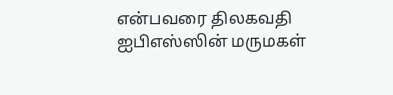என்பவரை திலகவதி ஐபிஎஸ்ஸின் மருமகள்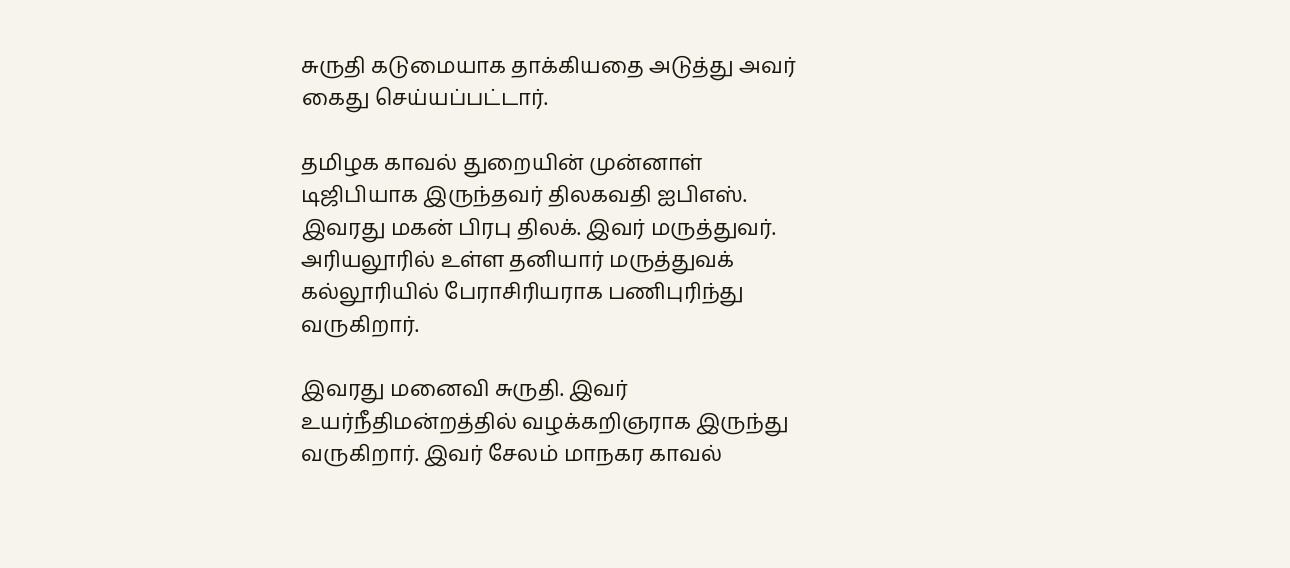சுருதி கடுமையாக தாக்கியதை அடுத்து அவர் கைது செய்யப்பட்டார்.

தமிழக காவல் துறையின் முன்னாள் டிஜிபியாக இருந்தவர் திலகவதி ஐபிஎஸ். இவரது மகன் பிரபு திலக். இவர் மருத்துவர். அரியலூரில் உள்ள தனியார் மருத்துவக் கல்லூரியில் பேராசிரியராக பணிபுரிந்து வருகிறார்.

இவரது மனைவி சுருதி. இவர் உயர்நீதிமன்றத்தில் வழக்கறிஞராக இருந்து வருகிறார். இவர் சேலம் மாநகர காவல்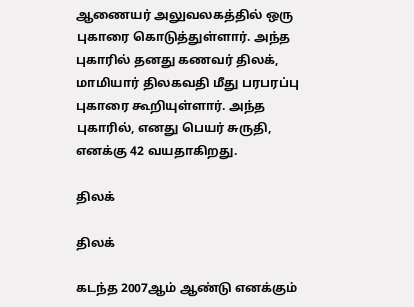ஆணையர் அலுவலகத்தில் ஒரு புகாரை கொடுத்துள்ளார். அந்த புகாரில் தனது கணவர் திலக், மாமியார் திலகவதி மீது பரபரப்பு புகாரை கூறியுள்ளார். அந்த புகாரில், எனது பெயர் சுருதி, எனக்கு 42 வயதாகிறது.

திலக்

திலக்

கடந்த 2007ஆம் ஆண்டு எனக்கும்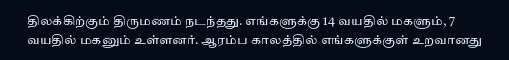திலக்கிற்கும் திருமணம் நடந்தது. எங்களுக்கு 14 வயதில் மகளும், 7 வயதில் மகனும் உள்ளனர். ஆரம்ப காலத்தில் எங்களுக்குள் உறவானது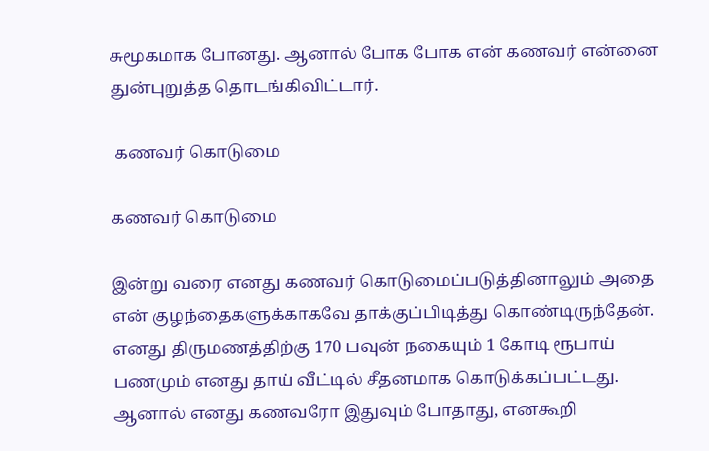சுமூகமாக போனது. ஆனால் போக போக என் கணவர் என்னை துன்புறுத்த தொடங்கிவிட்டார்.

 கணவர் கொடுமை

கணவர் கொடுமை

இன்று வரை எனது கணவர் கொடுமைப்படுத்தினாலும் அதை என் குழந்தைகளுக்காகவே தாக்குப்பிடித்து கொண்டிருந்தேன். எனது திருமணத்திற்கு 170 பவுன் நகையும் 1 கோடி ரூபாய் பணமும் எனது தாய் வீட்டில் சீதனமாக கொடுக்கப்பட்டது. ஆனால் எனது கணவரோ இதுவும் போதாது, எனகூறி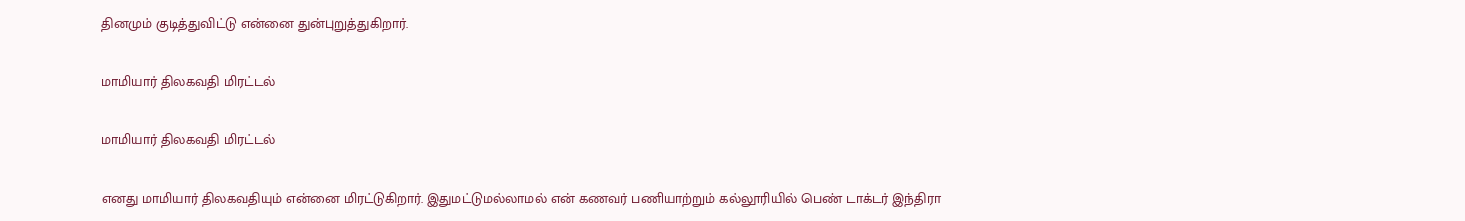தினமும் குடித்துவிட்டு என்னை துன்புறுத்துகிறார்.

மாமியார் திலகவதி மிரட்டல்

மாமியார் திலகவதி மிரட்டல்

எனது மாமியார் திலகவதியும் என்னை மிரட்டுகிறார். இதுமட்டுமல்லாமல் என் கணவர் பணியாற்றும் கல்லூரியில் பெண் டாக்டர் இந்திரா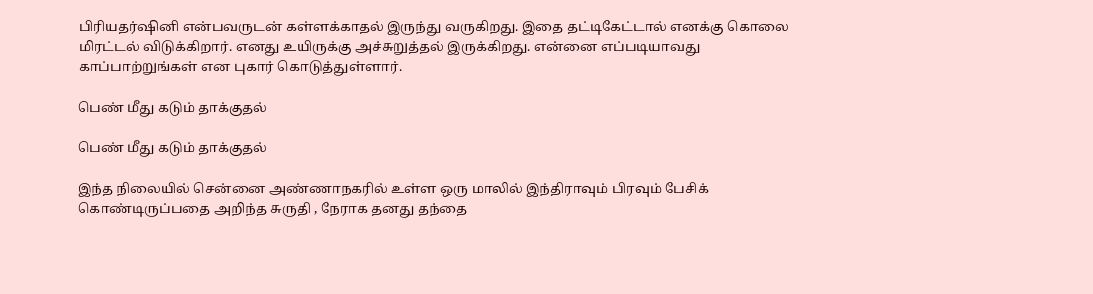பிரியதர்ஷினி என்பவருடன் கள்ளக்காதல் இருந்து வருகிறது. இதை தட்டிகேட்டால் எனக்கு கொலை மிரட்டல் விடுக்கிறார். எனது உயிருக்கு அச்சுறுத்தல் இருக்கிறது. என்னை எப்படியாவது காப்பாற்றுங்கள் என புகார் கொடுத்துள்ளார்.

பெண் மீது கடும் தாக்குதல்

பெண் மீது கடும் தாக்குதல்

இந்த நிலையில் சென்னை அண்ணாநகரில் உள்ள ஒரு மாலில் இந்திராவும் பிரவும் பேசிக் கொண்டிருப்பதை அறிந்த சுருதி , நேராக தனது தந்தை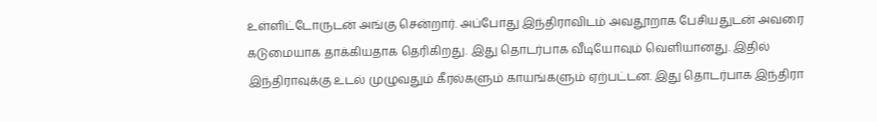உள்ளிட்டோருடன் அங்கு சென்றார். அப்போது இந்திராவிடம் அவதூறாக பேசியதுடன் அவரை கடுமையாக தாக்கியதாக தெரிகிறது. இது தொடர்பாக வீடியோவும் வெளியானது. இதில் இந்திராவுக்கு உடல் முழுவதும் கீரல்களும் காயங்களும் ஏற்பட்டன. இது தொடர்பாக இந்திரா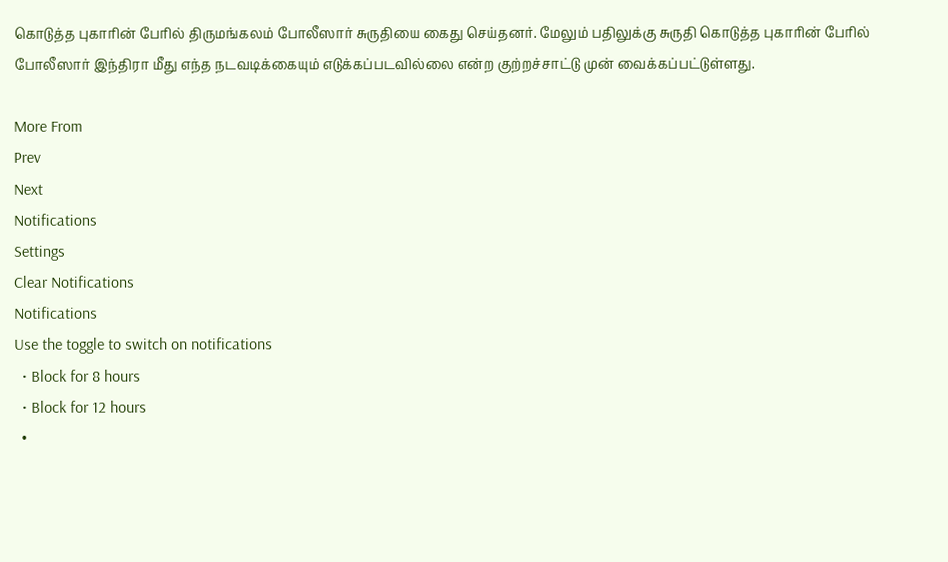கொடுத்த புகாரின் பேரில் திருமங்கலம் போலீஸார் சுருதியை கைது செய்தனர். மேலும் பதிலுக்கு சுருதி கொடுத்த புகாரின் பேரில் போலீஸார் இந்திரா மீது எந்த நடவடிக்கையும் எடுக்கப்படவில்லை என்ற குற்றச்சாட்டு முன் வைக்கப்பட்டுள்ளது.

More From
Prev
Next
Notifications
Settings
Clear Notifications
Notifications
Use the toggle to switch on notifications
  • Block for 8 hours
  • Block for 12 hours
  •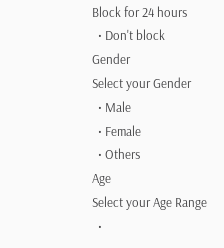Block for 24 hours
  • Don't block
Gender
Select your Gender
  • Male
  • Female
  • Others
Age
Select your Age Range
  •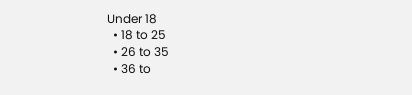Under 18
  • 18 to 25
  • 26 to 35
  • 36 to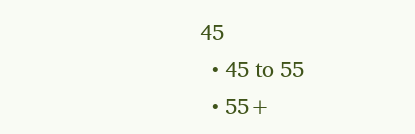45
  • 45 to 55
  • 55+